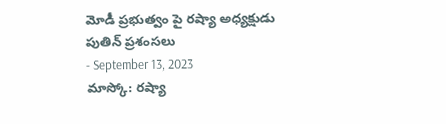మోడీ ప్రభుత్వం పై రష్యా అధ్యక్షుడు పుతిన్ ప్రశంసలు
- September 13, 2023
మాస్కో: రష్యా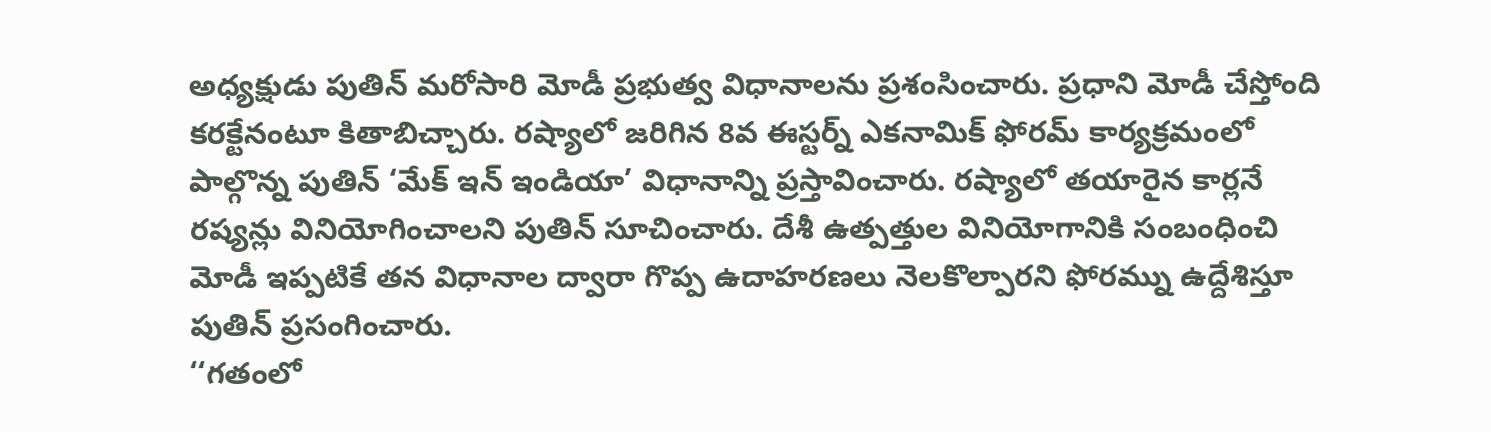అధ్యక్షుడు పుతిన్ మరోసారి మోడీ ప్రభుత్వ విధానాలను ప్రశంసించారు. ప్రధాని మోడీ చేస్తోంది కరక్టేనంటూ కితాబిచ్చారు. రష్యాలో జరిగిన 8వ ఈస్టర్న్ ఎకనామిక్ ఫోరమ్ కార్యక్రమంలో పాల్గొన్న పుతిన్ ‘మేక్ ఇన్ ఇండియా’ విధానాన్ని ప్రస్తావించారు. రష్యాలో తయారైన కార్లనే రష్యన్లు వినియోగించాలని పుతిన్ సూచించారు. దేశీ ఉత్పత్తుల వినియోగానికి సంబంధించి మోడీ ఇప్పటికే తన విధానాల ద్వారా గొప్ప ఉదాహరణలు నెలకొల్పారని ఫోరమ్ను ఉద్దేశిస్తూ పుతిన్ ప్రసంగించారు.
‘‘గతంలో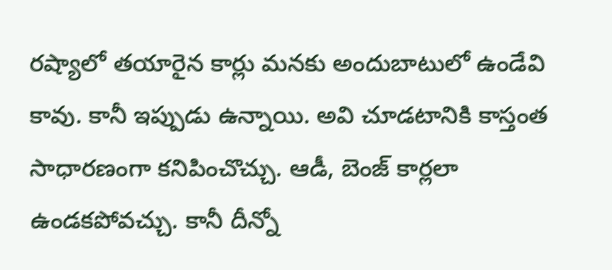రష్యాలో తయారైన కార్లు మనకు అందుబాటులో ఉండేవి కావు. కానీ ఇప్పుడు ఉన్నాయి. అవి చూడటానికి కాస్తంత సాధారణంగా కనిపించొచ్చు. ఆడీ, బెంజ్ కార్లలా ఉండకపోవచ్చు. కానీ దీన్నో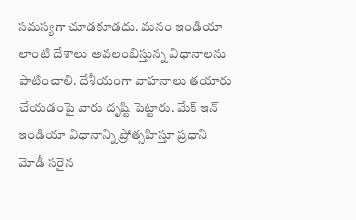సమస్యగా చూడకూడదు. మనం ఇండియా లాంటి దేశాలు అవలంబిస్తున్న విధానాలను పాటించాలి. దేశీయంగా వాహనాలు తయారు చేయడంపై వారు దృష్టి పెట్టారు. మేక్ ఇన్ ఇండియా విధానాన్ని ప్రోత్సహిస్తూ ప్రధాని మోడీ సరైన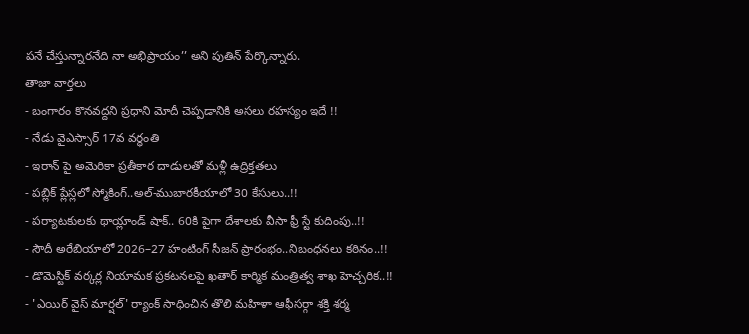పనే చేస్తున్నారనేది నా అభిప్రాయం’’ అని పుతిన్ పేర్కొన్నారు.
తాజా వార్తలు
- బంగారం కొనవద్దని ప్రధాని మోదీ చెప్పడానికి అసలు రహస్యం ఇదే !!
- నేడు వైఎస్సార్ 17వ వర్ధంతి
- ఇరాన్ పై అమెరికా ప్రతీకార దాడులతో మళ్లీ ఉద్రిక్తతలు
- పబ్లిక్ ప్లేస్లలో స్మోకింగ్..అల్-ముబారకీయాలో 30 కేసులు..!!
- పర్యాటకులకు థాయ్లాండ్ షాక్.. 60కి పైగా దేశాలకు వీసా ఫ్రీ స్టే కుదింపు..!!
- సౌదీ అరేబియాలో 2026–27 హంటింగ్ సీజన్ ప్రారంభం..నిబంధనలు కఠినం..!!
- డొమెస్టిక్ వర్కర్ల నియామక ప్రకటనలపై ఖతార్ కార్మిక మంత్రిత్వ శాఖ హెచ్చరిక..!!
- 'ఎయిర్ వైస్ మార్షల్' ర్యాంక్ సాధించిన తొలి మహిళా ఆఫీసర్గా శక్తి శర్మ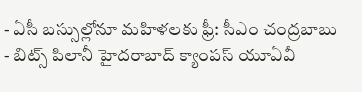- ఏసీ బస్సుల్లోనూ మహిళలకు ఫ్రీ: సీఎం చంద్రబాబు
- బిట్స్ పిలానీ హైదరాబాద్ క్యాంపస్ యూఏవీ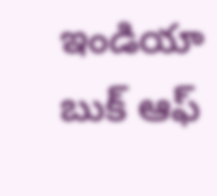ఇండియా బుక్ ఆఫ్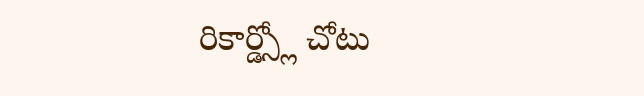రికార్డ్స్లో చోటు